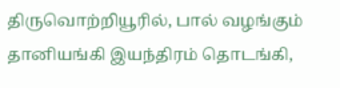திருவொற்றியூரில், பால் வழங்கும் தானியங்கி இயந்திரம் தொடங்கி,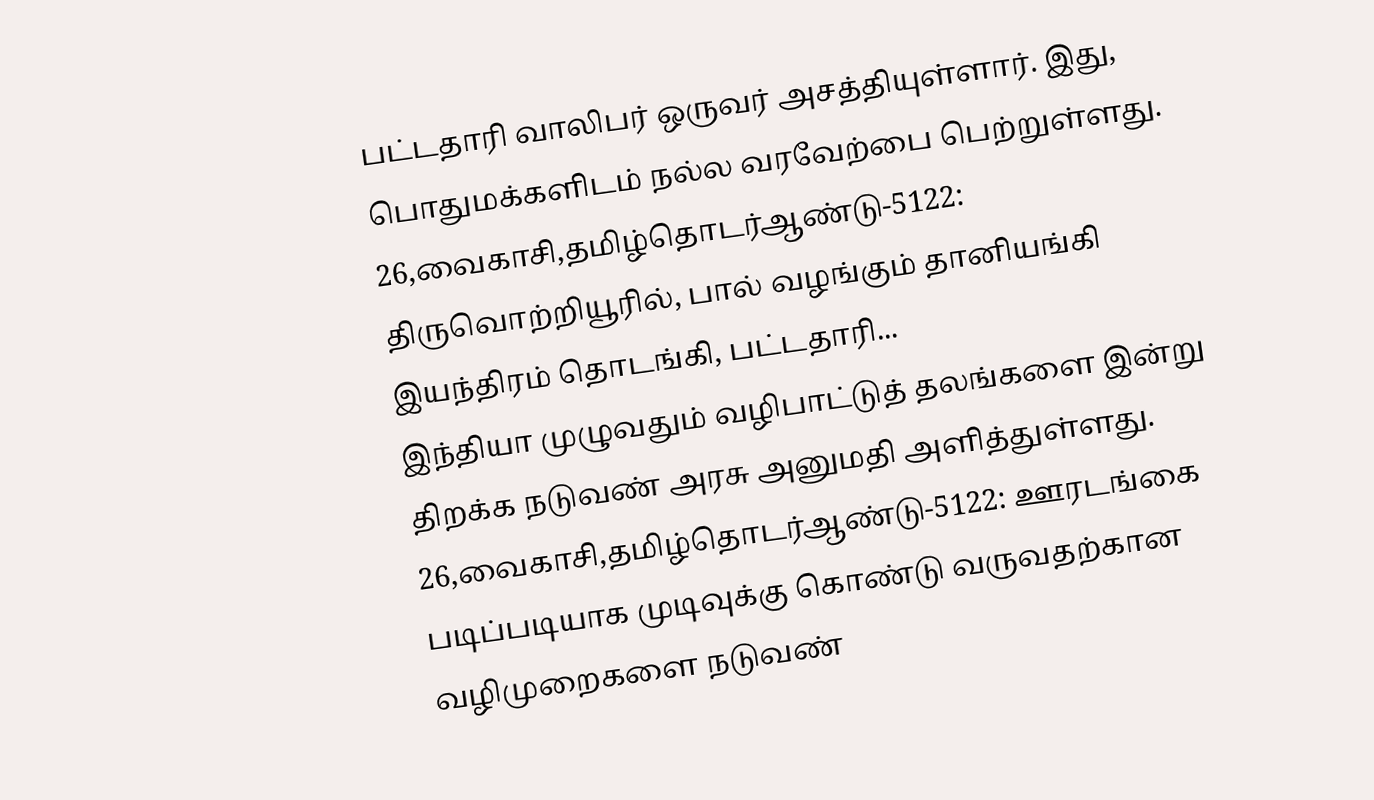பட்டதாரி வாலிபர் ஒருவர் அசத்தியுள்ளார். இது, பொதுமக்களிடம் நல்ல வரவேற்பை பெற்றுள்ளது.
26,வைகாசி,தமிழ்தொடர்ஆண்டு-5122: திருவொற்றியூரில், பால் வழங்கும் தானியங்கி இயந்திரம் தொடங்கி, பட்டதாரி...
இந்தியா முழுவதும் வழிபாட்டுத் தலங்களை இன்று திறக்க நடுவண் அரசு அனுமதி அளித்துள்ளது.
26,வைகாசி,தமிழ்தொடர்ஆண்டு-5122: ஊரடங்கை படிப்படியாக முடிவுக்கு கொண்டு வருவதற்கான வழிமுறைகளை நடுவண்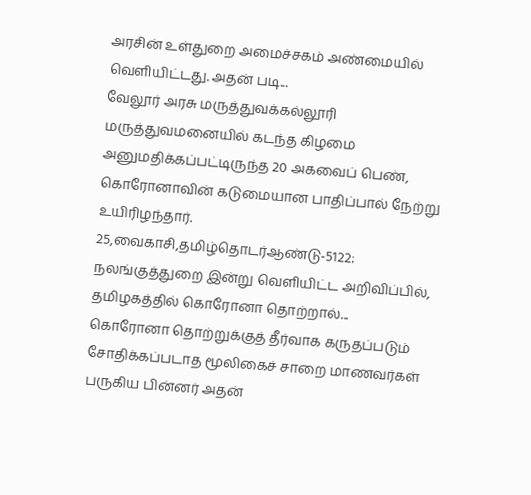அரசின் உள்துறை அமைச்சகம் அண்மையில் வெளியிட்டது. அதன் படி...
வேலூர் அரசு மருத்துவக்கல்லூரி மருத்துவமனையில் கடந்த கிழமை அனுமதிக்கப்பட்டிருந்த 20 அகவைப் பெண், கொரோனாவின் கடுமையான பாதிப்பால் நேற்று உயிரிழந்தார்.
25,வைகாசி,தமிழ்தொடர்ஆண்டு-5122: நலங்குத்துறை இன்று வெளியிட்ட அறிவிப்பில், தமிழகத்தில் கொரோனா தொற்றால்...
கொரோனா தொற்றுக்குத் தீர்வாக கருதப்படும் சோதிக்கப்படாத மூலிகைச் சாறை மாணவர்கள் பருகிய பின்னர் அதன்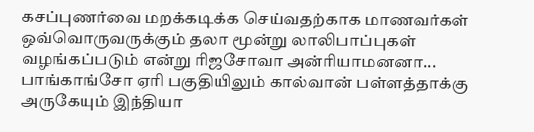கசப்புணர்வை மறக்கடிக்க செய்வதற்காக மாணவர்கள் ஒவ்வொருவருக்கும் தலா மூன்று லாலிபாப்புகள் வழங்கப்படும் என்று ரிஜசோவா அன்ரியாமனனா...
பாங்காங்சோ ஏரி பகுதியிலும் கால்வான் பள்ளத்தாக்கு அருகேயும் இந்தியா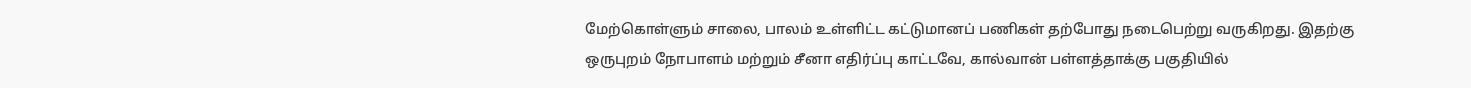மேற்கொள்ளும் சாலை, பாலம் உள்ளிட்ட கட்டுமானப் பணிகள் தற்போது நடைபெற்று வருகிறது. இதற்கு ஒருபுறம் நோபாளம் மற்றும் சீனா எதிர்ப்பு காட்டவே, கால்வான் பள்ளத்தாக்கு பகுதியில்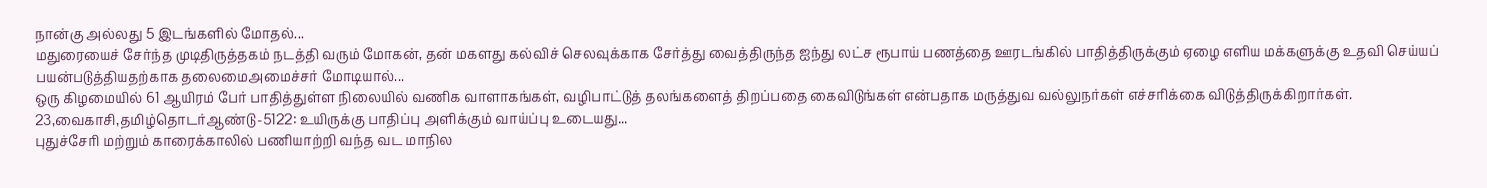நான்கு அல்லது 5 இடங்களில் மோதல்...
மதுரையைச் சேர்ந்த முடிதிருத்தகம் நடத்தி வரும் மோகன், தன் மகளது கல்விச் செலவுக்காக சேர்த்து வைத்திருந்த ஐந்து லட்ச ரூபாய் பணத்தை ஊரடங்கில் பாதித்திருக்கும் ஏழை எளிய மக்களுக்கு உதவி செய்யப் பயன்படுத்தியதற்காக தலைமைஅமைச்சர் மோடியால்...
ஒரு கிழமையில் 61 ஆயிரம் பேர் பாதித்துள்ள நிலையில் வணிக வாளாகங்கள், வழிபாட்டுத் தலங்களைத் திறப்பதை கைவிடுங்கள் என்பதாக மருத்துவ வல்லுநர்கள் எச்சரிக்கை விடுத்திருக்கிறார்கள்.
23,வைகாசி,தமிழ்தொடர்ஆண்டு-5122: உயிருக்கு பாதிப்பு அளிக்கும் வாய்ப்பு உடையது...
புதுச்சேரி மற்றும் காரைக்காலில் பணியாற்றி வந்த வட மாநில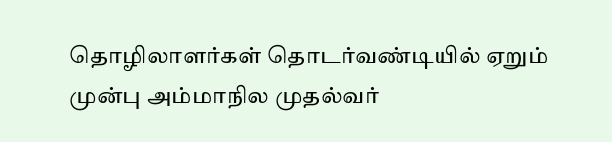தொழிலாளர்கள் தொடர்வண்டியில் ஏறும் முன்பு அம்மாநில முதல்வர்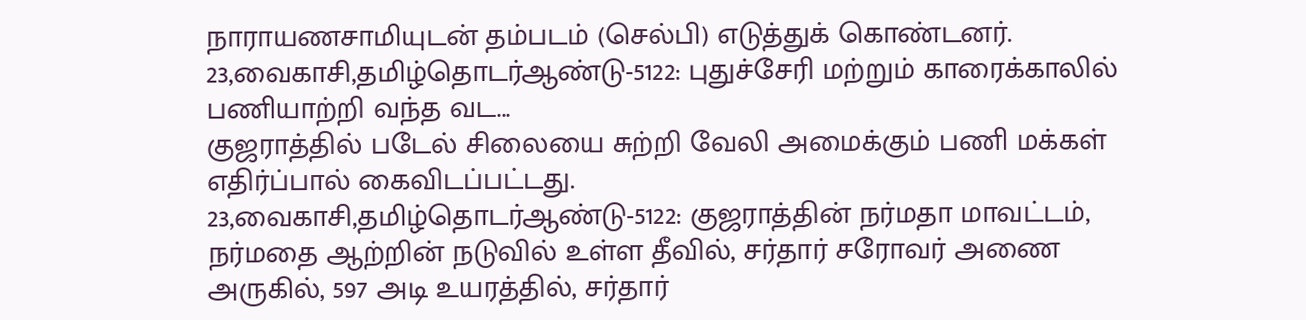நாராயணசாமியுடன் தம்படம் (செல்பி) எடுத்துக் கொண்டனர்.
23,வைகாசி,தமிழ்தொடர்ஆண்டு-5122: புதுச்சேரி மற்றும் காரைக்காலில் பணியாற்றி வந்த வட...
குஜராத்தில் படேல் சிலையை சுற்றி வேலி அமைக்கும் பணி மக்கள் எதிர்ப்பால் கைவிடப்பட்டது.
23,வைகாசி,தமிழ்தொடர்ஆண்டு-5122: குஜராத்தின் நர்மதா மாவட்டம், நர்மதை ஆற்றின் நடுவில் உள்ள தீவில், சர்தார் சரோவர் அணை அருகில், 597 அடி உயரத்தில், சர்தார்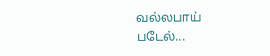வல்லபாய் படேல்...